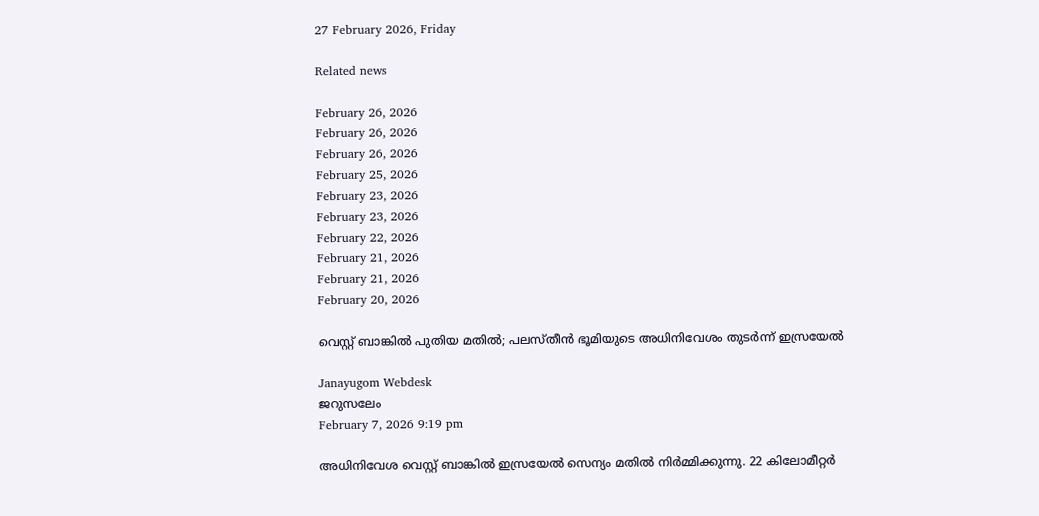27 February 2026, Friday

Related news

February 26, 2026
February 26, 2026
February 26, 2026
February 25, 2026
February 23, 2026
February 23, 2026
February 22, 2026
February 21, 2026
February 21, 2026
February 20, 2026

വെസ്റ്റ് ബാങ്കില്‍ പുതിയ മതില്‍; പലസ്തീന്‍ ഭൂമിയുടെ അധിനിവേശം തുടര്‍ന്ന് ഇസ്രയേല്‍

Janayugom Webdesk
ജറുസലേം
February 7, 2026 9:19 pm

അധിനിവേശ വെസ്റ്റ് ബാങ്കില്‍ ഇസ്രയേല്‍ സെന്യം മതില്‍ നിര്‍മ്മിക്കുന്നു. 22 കിലോമീറ്റര്‍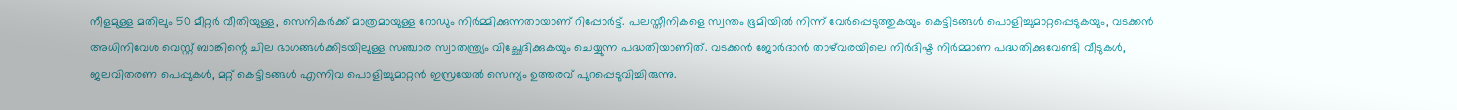നീളമുള്ള മതിലും 50 മീറ്റര്‍ വീതിയുള്ള, സെനികര്‍ക്ക് മാത്രമായുള്ള റോഡും നിര്‍മ്മിക്കുന്നതായാണ് റിപ്പോര്‍ട്ട്. പലസ്തീനികളെ സ്വന്തം ഭൂമിയില്‍ നിന്ന് വേര്‍പ്പെടുത്തുകയും കെട്ടിടങ്ങൾ പൊളിച്ചുമാറ്റപ്പെടുകയും, വടക്കൻ അധിനിവേശ വെസ്റ്റ് ബാങ്കിന്റെ ചില ഭാഗങ്ങൾക്കിടയിലുള്ള സ‍ഞ്ചാര സ്വാതന്ത്ര്യം വിച്ഛേദിക്കുകയും ചെയ്യുന്ന പദ്ധതിയാണിത്. വടക്കൻ ജോർദാൻ താഴ്‌വരയിലെ നിര്‍ദിഷ്ട നിര്‍മ്മാണ പദ്ധതിക്കുവേണ്ടി വീടുകള്‍, ജലവിതരണ പെപ്പുകള്‍, മറ്റ് കെട്ടിടങ്ങള്‍ എന്നിവ പൊളിച്ചുമാറ്റന്‍ ഇസ്രയേല്‍ സെന്യം ഉത്തരവ് പുറപ്പെടുവിച്ചിരുന്നു.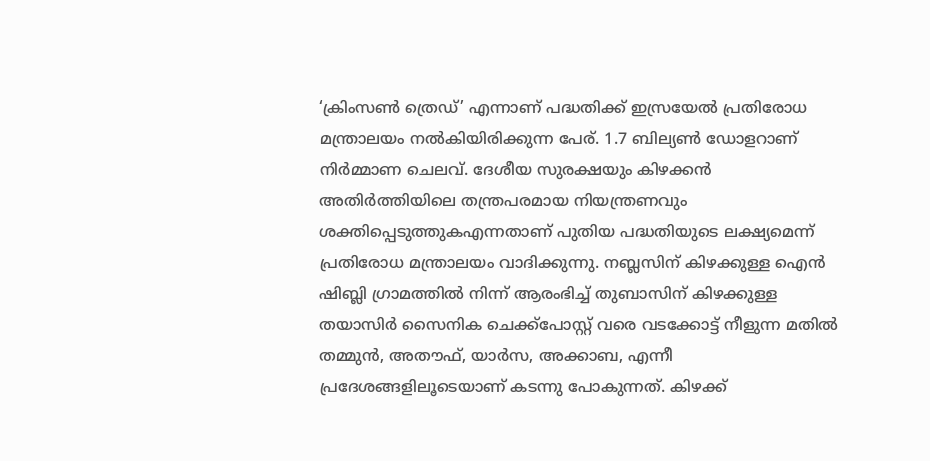‘ക്രിംസൺ ത്രെഡ്’ എന്നാണ് പദ്ധതിക്ക് ഇസ്രയേല്‍ പ്രതിരോധ മന്ത്രാലയം നല്‍കിയിരിക്കുന്ന പേര്. 1.7 ബില്യൺ ഡോളറാണ് നിര്‍മ്മാണ ചെലവ്. ദേശീയ സുരക്ഷയും കിഴക്കൻ അതിർത്തിയിലെ തന്ത്രപരമായ നിയന്ത്രണവും ശക്തിപ്പെടുത്തുകഎന്നതാണ് പുതിയ പദ്ധതിയുടെ ലക്ഷ്യമെന്ന് പ്രതിരോധ മന്ത്രാലയം വാദിക്കുന്നു. നബ്ലസിന് കിഴക്കുള്ള ഐൻ ഷിബ്ലി ഗ്രാമത്തിൽ നിന്ന് ആരംഭിച്ച് തുബാസിന് കിഴക്കുള്ള തയാസിർ സൈനിക ചെക്ക്‌പോസ്റ്റ് വരെ വടക്കോട്ട് നീളുന്ന മതിൽ തമ്മുൻ, അതൗഫ്, യാർസ, അക്കാബ, എന്നീ പ്രദേശങ്ങളിലൂടെയാണ് കടന്നു പോകുന്നത്. കിഴക്ക്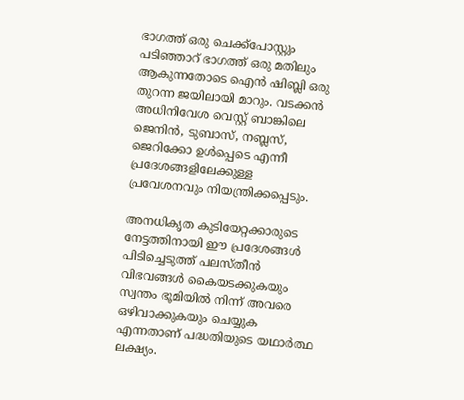ഭാഗത്ത് ഒരു ചെക്ക്‌പോസ്റ്റും പടിഞ്ഞാറ് ഭാഗത്ത് ഒരു മതിലും ആകുന്നതോടെ ഐന്‍ ഷിബ്ലി ഒരു തുറന്ന ജയിലായി മാറും. വടക്കൻ അധിനിവേശ വെസ്റ്റ് ബാങ്കിലെ ജെനിൻ, ടുബാസ്, നബ്ലസ്, ജെറിക്കോ ഉൾപ്പെടെ എന്നീ പ്രദേശങ്ങളിലേക്കുള്ള പ്രവേശനവും നിയന്ത്രിക്കപ്പെടും.

അനധികൃത കുടിയേറ്റക്കാരുടെ നേട്ടത്തിനായി ഈ പ്രദേശങ്ങൾ പിടിച്ചെടുത്ത് പലസ്തീൻ വിഭവങ്ങൾ കൈയടക്കുകയും സ്വന്തം ഭൂമിയില്‍ നിന്ന് അവരെ ഒഴിവാക്കുകയും ചെയ്യുക എന്നതാണ് പദ്ധതിയുടെ യഥാര്‍ത്ഥ ലക്ഷ്യം.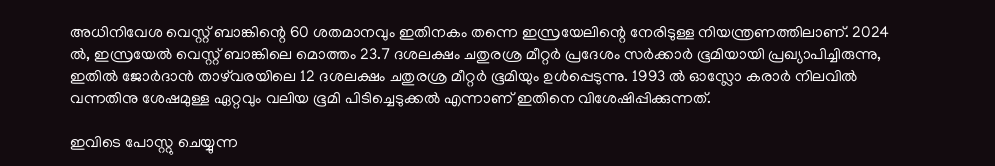അധിനിവേശ വെസ്റ്റ് ബാങ്കിന്റെ 60 ശതമാനവും ഇതിനകം തന്നെ ഇസ്രയേലിന്റെ നേരിടുള്ള നിയന്ത്രണത്തിലാണ്. 2024 ൽ, ഇസ്രയേൽ വെസ്റ്റ് ബാങ്കിലെ മൊത്തം 23.7 ദശലക്ഷം ചതുരശ്ര മീറ്റർ പ്രദേശം സര്‍ക്കാര്‍ ഭൂമിയായി പ്രഖ്യാപിച്ചിരുന്നു, ഇതിൽ ജോർദാൻ താഴ്‌വരയിലെ 12 ദശലക്ഷം ചതുരശ്ര മീറ്റർ ഭൂമിയും ഉൾപ്പെടുന്നു. 1993 ൽ ഓസ്ലോ കരാര്‍ നിലവില്‍ വന്നതിനു ശേഷമുള്ള ഏറ്റവും വലിയ ഭൂമി പിടിച്ചെടുക്കല്‍ എന്നാണ് ഇതിനെ വിശേഷിപ്പിക്കുന്നത്.

ഇവിടെ പോസ്റ്റു ചെയ്യുന്ന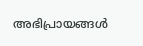അഭിപ്രായങ്ങള്‍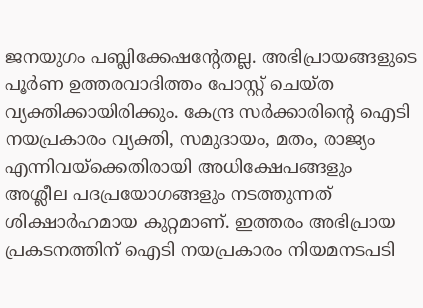ജനയുഗം പബ്ലിക്കേഷന്റേതല്ല. അഭിപ്രായങ്ങളുടെ പൂര്‍ണ ഉത്തരവാദിത്തം പോസ്റ്റ് ചെയ്ത വ്യക്തിക്കായിരിക്കും. കേന്ദ്ര സര്‍ക്കാരിന്റെ ഐടി നയപ്രകാരം വ്യക്തി, സമുദായം, മതം, രാജ്യം എന്നിവയ്‌ക്കെതിരായി അധിക്ഷേപങ്ങളും അശ്ലീല പദപ്രയോഗങ്ങളും നടത്തുന്നത് ശിക്ഷാര്‍ഹമായ കുറ്റമാണ്. ഇത്തരം അഭിപ്രായ പ്രകടനത്തിന് ഐടി നയപ്രകാരം നിയമനടപടി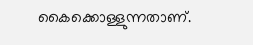കൈക്കൊള്ളുന്നതാണ്.